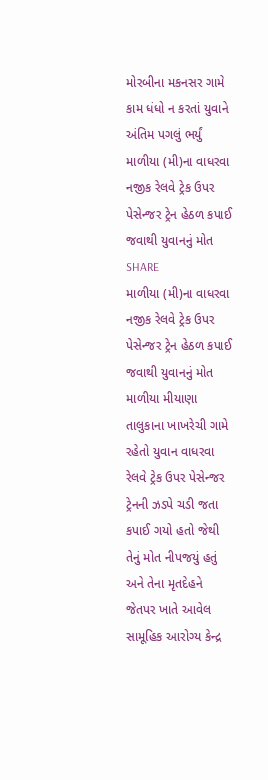મોરબીના મકનસર ગામે કામ ધંધો ન કરતાં યુવાને અંતિમ પગલું ભર્યું
માળીયા (મી)ના વાધરવા નજીક રેલવે ટ્રેક ઉપર પેસેન્જર ટ્રેન હેઠળ કપાઈ જવાથી યુવાનનું મોત
SHARE
માળીયા (મી)ના વાધરવા નજીક રેલવે ટ્રેક ઉપર પેસેન્જર ટ્રેન હેઠળ કપાઈ જવાથી યુવાનનું મોત
માળીયા મીયાણા તાલુકાના ખાખરેચી ગામે રહેતો યુવાન વાધરવા રેલવે ટ્રેક ઉપર પેસેન્જર ટ્રેનની ઝડપે ચડી જતા કપાઈ ગયો હતો જેથી તેનું મોત નીપજયું હતું અને તેના મૃતદેહને જેતપર ખાતે આવેલ સામૂહિક આરોગ્ય કેન્દ્ર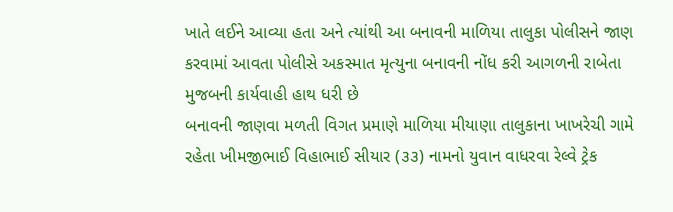ખાતે લઈને આવ્યા હતા અને ત્યાંથી આ બનાવની માળિયા તાલુકા પોલીસને જાણ કરવામાં આવતા પોલીસે અકસ્માત મૃત્યુના બનાવની નોંધ કરી આગળની રાબેતા મુજબની કાર્યવાહી હાથ ધરી છે
બનાવની જાણવા મળતી વિગત પ્રમાણે માળિયા મીયાણા તાલુકાના ખાખરેચી ગામે રહેતા ખીમજીભાઈ વિહાભાઈ સીયાર (૩૩) નામનો યુવાન વાધરવા રેલ્વે ટ્રેક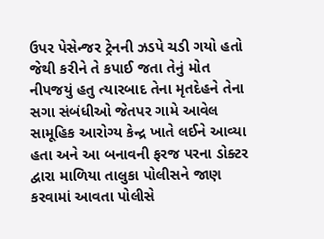ઉપર પેસેન્જર ટ્રેનની ઝડપે ચડી ગયો હતો જેથી કરીને તે કપાઈ જતા તેનું મોત નીપજયું હતુ ત્યારબાદ તેના મૃતદેહને તેના સગા સંબંધીઓ જેતપર ગામે આવેલ સામૂહિક આરોગ્ય કેન્દ્ર ખાતે લઈને આવ્યા હતા અને આ બનાવની ફરજ પરના ડોક્ટર દ્વારા માળિયા તાલુકા પોલીસને જાણ કરવામાં આવતા પોલીસે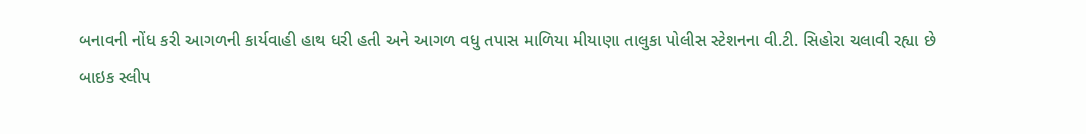બનાવની નોંધ કરી આગળની કાર્યવાહી હાથ ધરી હતી અને આગળ વધુ તપાસ માળિયા મીયાણા તાલુકા પોલીસ સ્ટેશનના વી.ટી. સિહોરા ચલાવી રહ્યા છે
બાઇક સ્લીપ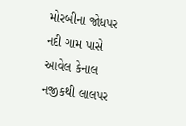મોરબીના જોધપર નદી ગામ પાસે આવેલ કેનાલ નજીકથી લાલપર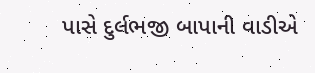પાસે દુર્લભજી બાપાની વાડીએ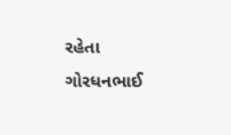રહેતા ગોરધનભાઈ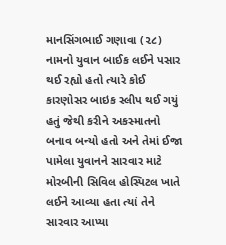માનસિંગભાઈ ગણાવા (૨૮) નામનો યુવાન બાઈક લઈને પસાર થઈ રહ્યો હતો ત્યારે કોઈ કારણોસર બાઇક સ્લીપ થઈ ગયું હતું જેથી કરીને અકસ્માતનો બનાવ બન્યો હતો અને તેમાં ઈજા પામેલા યુવાનને સારવાર માટે મોરબીની સિવિલ હોસ્પિટલ ખાતે લઈને આવ્યા હતા ત્યાં તેને સારવાર આપ્યા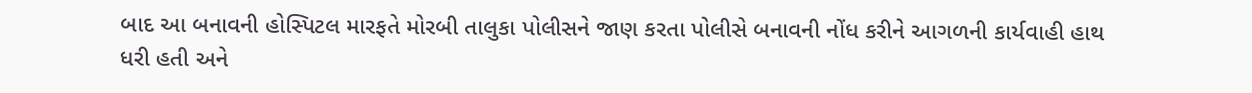બાદ આ બનાવની હોસ્પિટલ મારફતે મોરબી તાલુકા પોલીસને જાણ કરતા પોલીસે બનાવની નોંધ કરીને આગળની કાર્યવાહી હાથ ધરી હતી અને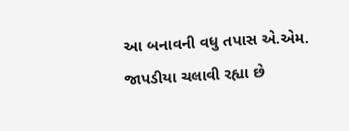આ બનાવની વધુ તપાસ એ.એમ. જાપડીયા ચલાવી રહ્યા છે